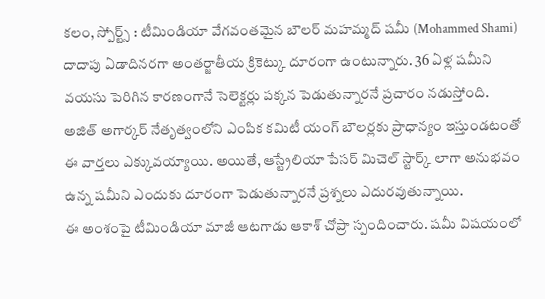కలం, స్పోర్ట్స్ : టీమిండియా వేగవంతమైన బౌలర్ మహమ్మద్ షమీ (Mohammed Shami) దాదాపు ఏడాదినరగా అంతర్జాతీయ క్రికెట్కు దూరంగా ఉంటున్నారు. 36 ఏళ్ల షమీని వయసు పెరిగిన కారణంగానే సెలెక్టర్లు పక్కన పెడుతున్నారనే ప్రచారం నడుస్తోంది. అజిత్ అగార్కర్ నేతృత్వంలోని ఎంపిక కమిటీ యంగ్ బౌలర్లకు ప్రాధాన్యం ఇస్తుండటంతో ఈ వార్తలు ఎక్కువయ్యాయి. అయితే, ఆస్ట్రేలియా పేసర్ మిచెల్ స్టార్క్ లాగా అనుభవం ఉన్న షమీని ఎందుకు దూరంగా పెడుతున్నారనే ప్రశ్నలు ఎదురవుతున్నాయి.
ఈ అంశంపై టీమిండియా మాజీ ఆటగాడు ఆకాశ్ చోప్రా స్పందించారు. షమీ విషయంలో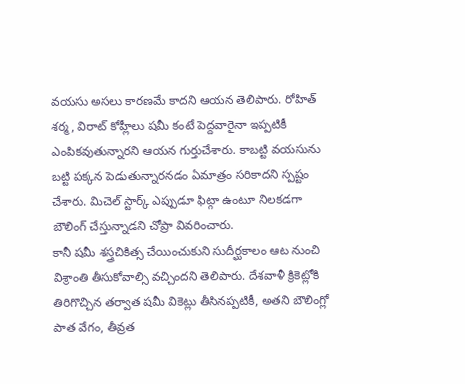వయసు అసలు కారణమే కాదని ఆయన తెలిపారు. రోహిత్ శర్మ, విరాట్ కోహ్లీలు షమీ కంటే పెద్దవారైనా ఇప్పటికీ ఎంపికవుతున్నారని ఆయన గుర్తుచేశారు. కాబట్టి వయసును బట్టి పక్కన పెడుతున్నారనడం ఏమాత్రం సరికాదని స్పష్టం చేశారు. మిచెల్ స్టార్క్ ఎప్పుడూ ఫిట్గా ఉంటూ నిలకడగా బౌలింగ్ చేస్తున్నాడని చోప్రా వివరించారు.
కానీ షమీ శస్త్రచికిత్స చేయించుకుని సుదీర్ఘకాలం ఆట నుంచి విశ్రాంతి తీసుకోవాల్సి వచ్చిందని తెలిపారు. దేశవాళీ క్రికెట్లోకి తిరిగొచ్చిన తర్వాత షమీ వికెట్లు తీసినప్పటికీ, అతని బౌలింగ్లో పాత వేగం, తీవ్రత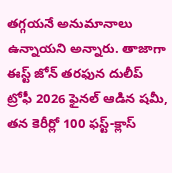తగ్గయనే అనుమానాలు ఉన్నాయని అన్నారు. తాజాగా ఈస్ట్ జోన్ తరఫున దులీప్ ట్రోఫీ 2026 ఫైనల్ ఆడిన షమీ, తన కెరీర్లో 100 ఫస్ట్-క్లాస్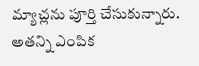మ్యాచ్లను పూర్తి చేసుకున్నారు. అతన్ని ఎంపిక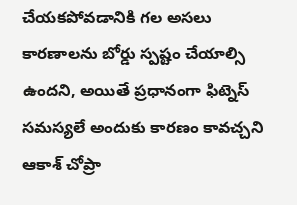చేయకపోవడానికి గల అసలు కారణాలను బోర్డు స్పష్టం చేయాల్సి ఉందని, అయితే ప్రధానంగా ఫిట్నెస్ సమస్యలే అందుకు కారణం కావచ్చని ఆకాశ్ చోప్రా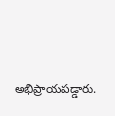అభిప్రాయపడ్డారు.